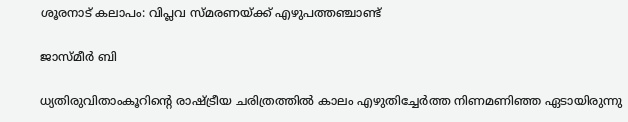ശൂരനാട്‌ കലാപം: വിപ്ലവ സ്മരണയ്ക്ക് എഴുപത്തഞ്ചാണ്ട്

ജാസ്‌മീർ ബി

ധ്യതിരുവിതാംകൂറിന്റെ രാഷ്ട്രീയ ചരിത്രത്തിൽ കാലം എഴുതിച്ചേർത്ത നിണമണിഞ്ഞ ഏടായിരുന്നു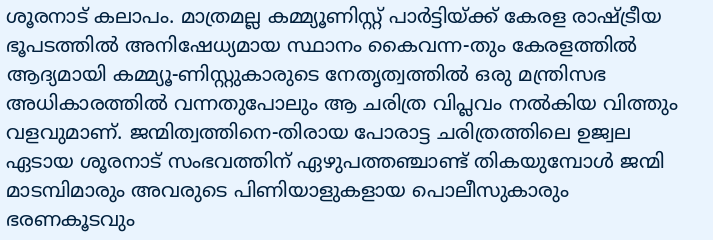ശൂരനാട് കലാപം. മാത്രമല്ല കമ്മ്യൂണിസ്റ്റ്‌ പാർട്ടിയ്ക്ക് കേരള രാഷ്ട്രീയ ഭൂപടത്തിൽ അനിഷേധ്യമായ സ്ഥാനം കൈവന്ന-തും കേരളത്തിൽ ആദ്യമായി കമ്മ്യൂ-ണിസ്റ്റുകാരുടെ നേതൃത്വത്തിൽ ഒരു മന്ത്രിസഭ അധികാരത്തിൽ വന്നതുപോലും ആ ചരിത്ര വിപ്ലവം നൽകിയ വിത്തും വളവുമാണ്. ജന്മിത്വത്തിനെ-തിരായ പോരാട്ട ചരിത്രത്തിലെ ഉജ്വല ഏടായ ശൂരനാട് സംഭവത്തിന് ഏഴുപത്തഞ്ചാണ്ട് തികയുമ്പോൾ ജന്മി മാടമ്പിമാരും അവരുടെ പിണിയാളുകളായ പൊലീസുകാരും ഭരണകൂടവും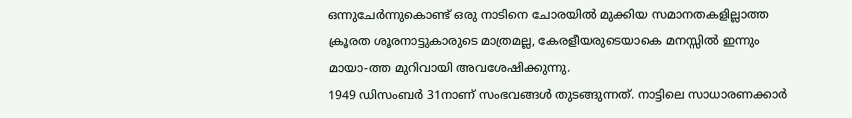ഒന്നുചേർന്നുകൊണ്ട് ഒരു നാടിനെ ചോരയിൽ മുക്കിയ സമാനതകളില്ലാത്ത ക്രൂരത ശൂരനാട്ടുകാരുടെ മാത്രമല്ല, കേരളീയരുടെയാകെ മനസ്സിൽ ഇന്നും മായാ-ത്ത മുറിവായി അവശേഷിക്കുന്നു.
1949 ഡിസംബർ 31നാണ് സംഭവങ്ങൾ തുടങ്ങുന്നത്. നാട്ടിലെ സാധാരണക്കാർ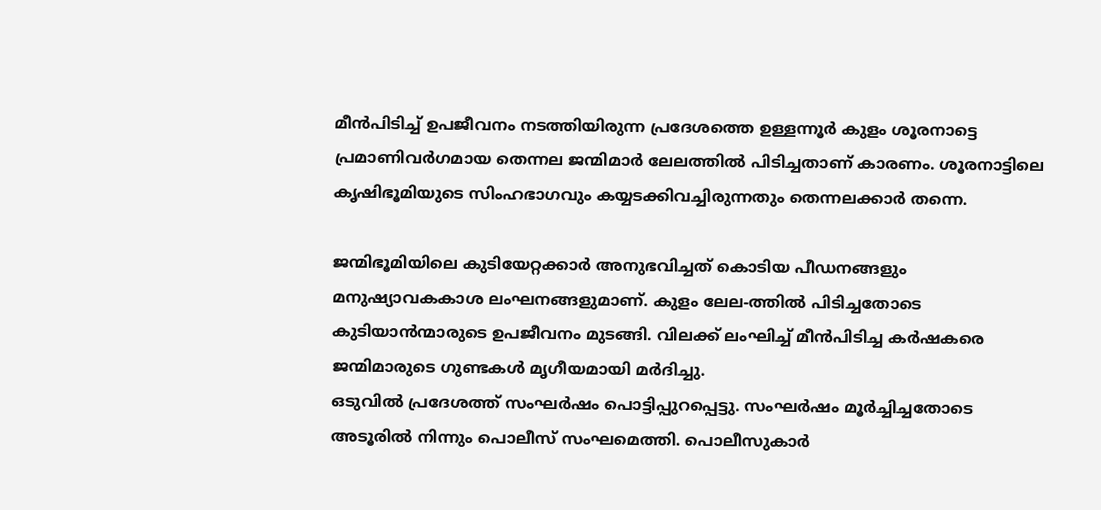മീൻപിടിച്ച്‌ ഉപജീവനം നടത്തിയിരുന്ന പ്രദേശത്തെ ഉള്ളന്നൂർ കുളം ശൂരനാട്ടെ പ്രമാണിവർഗമായ തെന്നല ജന്മിമാർ ലേലത്തിൽ പിടിച്ചതാണ് കാരണം. ശൂരനാട്ടിലെ കൃഷിഭൂമിയുടെ സിംഹഭാഗവും കയ്യടക്കിവച്ചിരുന്നതും തെന്നലക്കാർ തന്നെ.

ജന്മിഭൂമിയിലെ കുടിയേറ്റക്കാർ അനുഭവിച്ചത് കൊടിയ പീഡനങ്ങളും മനുഷ്യാവകകാശ ലംഘനങ്ങളുമാണ്‌. കുളം ലേല-ത്തിൽ പിടിച്ചതോടെ കുടിയാൻന്മാരുടെ ഉപജീവനം മുടങ്ങി. വിലക്ക് ലംഘിച്ച് മീൻപിടിച്ച കർഷകരെ ജന്മിമാരുടെ ഗുണ്ടകൾ മൃഗീയമായി മർദിച്ചു.
ഒടുവിൽ പ്രദേശത്ത് സംഘർഷം പൊട്ടിപ്പുറപ്പെട്ടു. സംഘർഷം മൂർച്ചിച്ചതോടെ അടൂരിൽ നിന്നും പൊലീസ് സംഘമെത്തി. പൊലീസുകാർ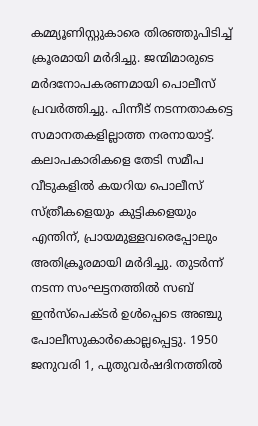കമ്മ്യൂണിസ്റ്റുകാരെ തിരഞ്ഞുപിടിച്ച് ക്രൂരമായി മർദിച്ചു. ജന്മിമാരുടെ മർദനോപകരണമായി പൊലീസ് പ്രവർത്തിച്ചു. പിന്നീട് നടന്നതാകട്ടെ സമാനതകളില്ലാത്ത നരനായാട്ട്. കലാപകാരികളെ തേടി സമീപ വീടുകളിൽ കയറിയ പൊലീസ് സ്ത്രീകളെയും കുട്ടികളെയും എന്തിന്, പ്രായമുള്ളവരെപ്പോലും അതിക്രൂരമായി മർദിച്ചു. തുടർന്ന് നടന്ന സംഘട്ടനത്തിൽ സബ് ഇൻസ്‌പെക്ടർ ഉൾപ്പെടെ അഞ്ചു പോലീസുകാർകൊല്ലപ്പെട്ടു. 1950 ജനുവരി 1, പുതുവർഷദിനത്തിൽ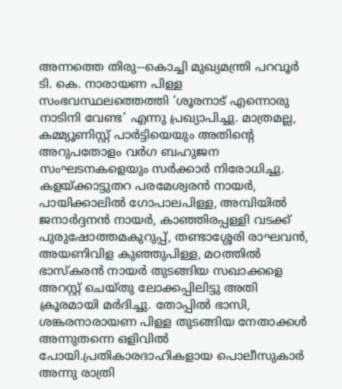അന്നത്തെ തിരു‐-കൊച്ചി മുഖ്യമന്ത്രി പറവൂർ ടി. കെ. നാരായണ പിള്ള സംഭവസ്ഥലത്തെത്തി ‘ശൂരനാട് എന്നൊരു നാടിനി വേണ്ട’ എന്നു പ്രഖ്യാപിച്ചു. മാത്രമല്ല, കമ്മ്യൂണിസ്റ്റ്‌ പാർട്ടിയെയും അതിന്റെ അറുപതോളം വർഗ ബഹുജന സംഘടനകളെയും സർക്കാർ നിരോധിച്ചു. കളയ്ക്കാട്ടുതറ പരമേശ്വരൻ നായർ, പായിക്കാലിൽ ഗോപാലപിള്ള, അമ്പിയിൽ ജനാർദ്ദനൻ നായർ, കാഞ്ഞിരപ്പള്ളി വടക്ക് പുരുഷോത്തമകുറുപ്പ്, തണ്ടാശ്ശേരി രാഘവൻ, അയണിവിള കുഞ്ഞുപിള്ള, മഠത്തിൽ ഭാസ്കരൻ നായർ തുടങ്ങിയ സഖാക്കളെ അറസ്റ്റ് ചെയ്തു ലോക്കപ്പിലിട്ടു അതി ക്രൂരമായി മർദിച്ചു. തോപ്പിൽ ഭാസി, ശങ്കരനാരായണ പിള്ള തുടങ്ങിയ നേതാക്കൾ അന്നുതന്നെ ഒളിവിൽ പോയി.പ്രതികാരദാഹികളായ പൊലീസുകാർ അന്നു രാത്രി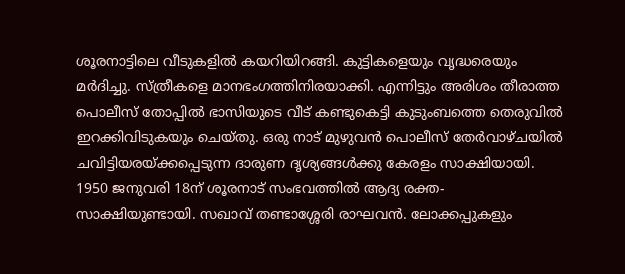ശൂരനാട്ടിലെ വീടുകളിൽ കയറിയിറങ്ങി. കുട്ടികളെയും വൃദ്ധരെയും മർദിച്ചു. സ്ത്രീകളെ മാനഭംഗത്തിനിരയാക്കി. എന്നിട്ടും അരിശം തീരാത്ത പൊലീസ് തോപ്പിൽ ഭാസിയുടെ വീട് കണ്ടുകെട്ടി കുടുംബത്തെ തെരുവിൽ ഇറക്കിവിടുകയും ചെയ്തു. ഒരു നാട് മുഴുവൻ പൊലീസ് തേർവാഴ്ചയിൽ ചവിട്ടിയരയ്ക്കപ്പെടുന്ന ദാരുണ ദൃശ്യങ്ങൾക്കു കേരളം സാക്ഷിയായി. 1950 ജനുവരി 18ന് ശൂരനാട് സംഭവത്തിൽ ആദ്യ രക്ത-സാക്ഷിയുണ്ടായി. സഖാവ് തണ്ടാശ്ശേരി രാഘവൻ. ലോക്കപ്പുകളും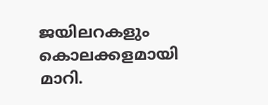ജയിലറകളും കൊലക്കളമായി മാറി.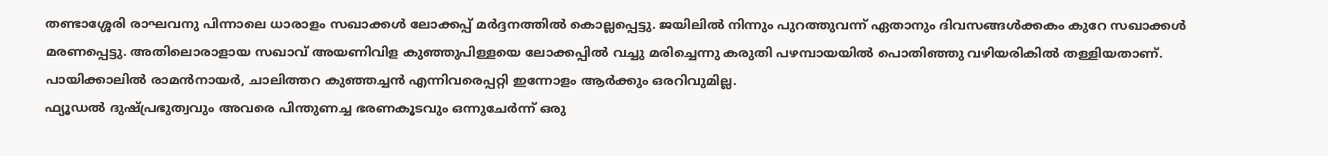തണ്ടാശ്ശേരി രാഘവനു പിന്നാലെ ധാരാളം സഖാക്കൾ ലോക്കപ്പ് മർദ്ദനത്തിൽ കൊല്ലപ്പെട്ടു. ജയിലിൽ നിന്നും പുറത്തുവന്ന് ഏതാനും ദിവസങ്ങൾക്കകം കുറേ സഖാക്കൾ മരണപ്പെട്ടു. അതിലൊരാളായ സഖാവ് അയണിവിള കുഞ്ഞുപിള്ളയെ ലോക്കപ്പിൽ വച്ചു മരിച്ചെന്നു കരുതി പഴമ്പായയിൽ പൊതിഞ്ഞു വഴിയരികിൽ തള്ളിയതാണ്. പായിക്കാലിൽ രാമൻനായർ, ചാലിത്തറ കുഞ്ഞച്ചൻ എന്നിവരെപ്പറ്റി ഇന്നോളം ആർക്കും ഒരറിവുമില്ല.
ഫ്യൂഡൽ ദുഷ്‌പ്രഭുത്വവും അവരെ പിന്തുണച്ച ഭരണകൂടവും ഒന്നുചേർന്ന് ഒരു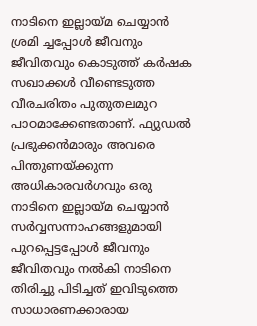നാടിനെ ഇല്ലായ്മ ചെയ്യാൻ ശ്രമി ച്ചപ്പോൾ ജീവനും ജീവിതവും കൊടുത്ത് കർഷക സഖാക്കൾ വീണ്ടെടുത്ത വീരചരിതം പുതുതലമുറ പാഠമാക്കേണ്ടതാണ്. ഫ്യുഡൽ പ്രഭുക്കൻമാരും അവരെ പിന്തുണയ്ക്കുന്ന അധികാരവർഗവും ഒരു നാടിനെ ഇല്ലായ്മ ചെയ്യാൻ സർവ്വസന്നാഹങ്ങളുമായി പുറപ്പെട്ടപ്പോൾ ജീവനും ജീവിതവും നൽകി നാടിനെ തിരിച്ചു പിടിച്ചത് ഇവിടുത്തെ സാധാരണക്കാരായ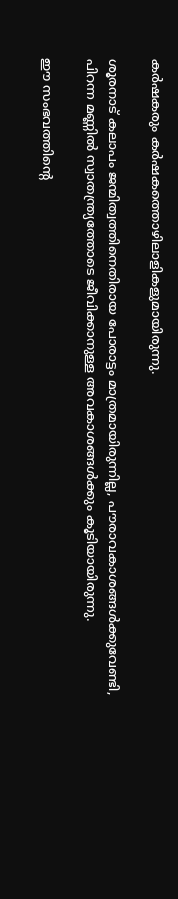കർഷകരും കർഷകത്തൊഴിലാളികളുമായിരുന്നു.

ശൂരനാട് കലാപം ജന്മിത്വത്തിനെതിരായ പോരാട്ടം മാത്രമായിരുന്നില്ല, പൗരാവകാശങ്ങൾക്കുവേണ്ടി, പിറന്ന മണ്ണിൽ സ്വാതന്ത്ര്യത്തോടെ ജീവിക്കാനുള്ള അവകാശങ്ങൾക്കും കൂടിയായിരുന്നു.

ഈ സംഭവത്തിന്റെ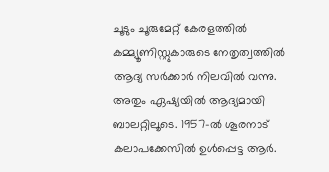ചൂടും ചൂരുമേറ്റ് കേരളത്തിൽ കമ്മ്യൂണിസ്റ്റുകാരുടെ നേതൃത്വത്തിൽ ആദ്യ സർക്കാർ നിലവിൽ വന്നു. അതും ഏഷ്യയിൽ ആദ്യമായി ബാലറ്റിലൂടെ. 1957-ൽ ശൂരനാട് കലാപക്കേസിൽ ഉൾപ്പെട്ട ആർ.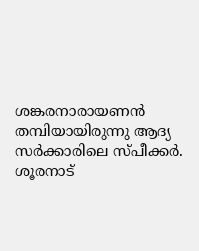ശങ്കരനാരായണൻ തമ്പിയായിരുന്നു ആദ്യ സർക്കാരിലെ സ്പീക്കർ. ശൂരനാട്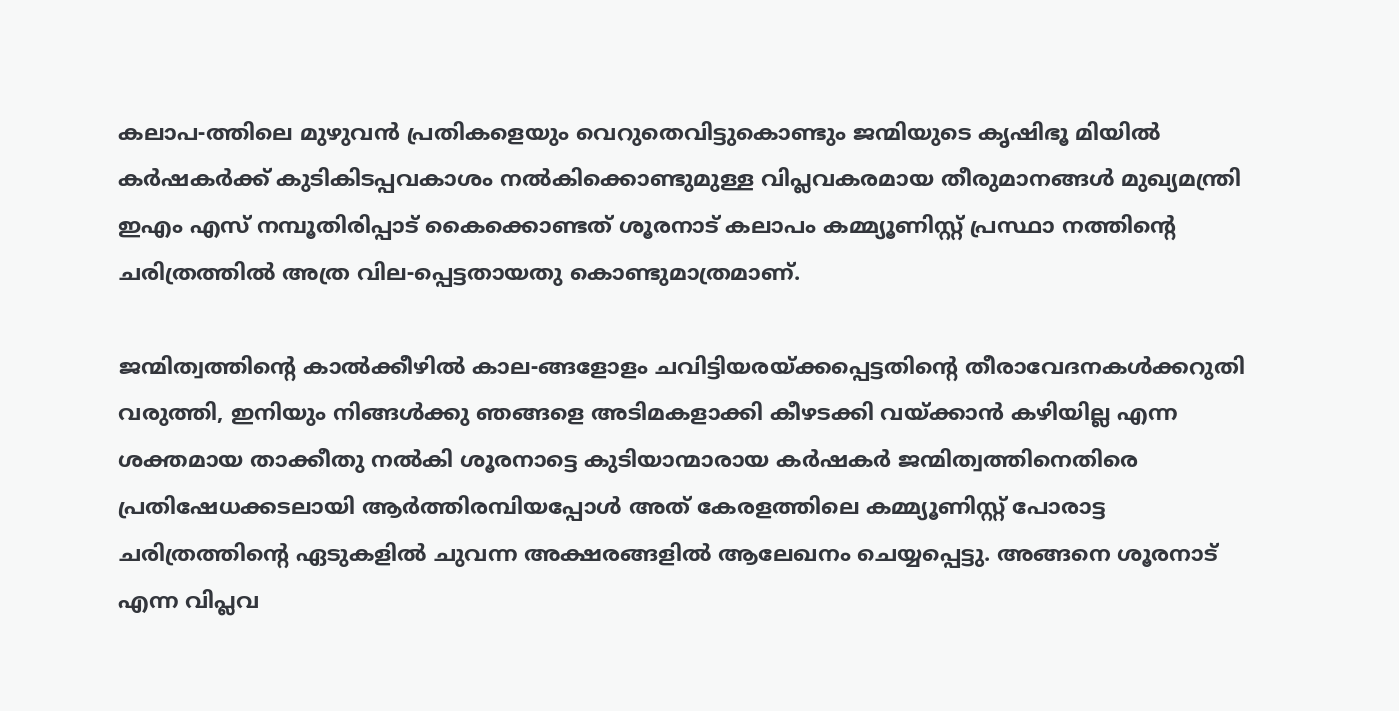കലാപ-ത്തിലെ മുഴുവൻ പ്രതികളെയും വെറുതെവിട്ടുകൊണ്ടും ജന്മിയുടെ കൃഷിഭൂ മിയിൽ കർഷകർക്ക് കുടികിടപ്പവകാശം നൽകിക്കൊണ്ടുമുള്ള വിപ്ലവകരമായ തീരുമാനങ്ങൾ മുഖ്യമന്ത്രി ഇഎം എസ്‌ നമ്പൂതിരിപ്പാട് കൈക്കൊണ്ടത് ശൂരനാട് കലാപം കമ്മ്യൂണിസ്റ്റ്‌ പ്രസ്ഥാ നത്തിന്റെ ചരിത്രത്തിൽ അത്ര വില-പ്പെട്ടതായതു കൊണ്ടുമാത്രമാണ്.

ജന്മിത്വത്തിന്റെ കാൽക്കീഴിൽ കാല-ങ്ങളോളം ചവിട്ടിയരയ്ക്കപ്പെട്ടതിന്റെ തീരാവേദനകൾക്കറുതി വരുത്തി, ഇനിയും നിങ്ങൾക്കു ഞങ്ങളെ അടിമകളാക്കി കീഴടക്കി വയ്ക്കാൻ കഴിയില്ല എന്ന ശക്തമായ താക്കീതു നൽകി ശൂരനാട്ടെ കുടിയാന്മാരായ കർഷകർ ജന്മിത്വത്തിനെതിരെ പ്രതിഷേധക്കടലായി ആർത്തിരമ്പിയപ്പോൾ അത് കേരളത്തിലെ കമ്മ്യൂണിസ്റ്റ്‌ പോരാട്ട ചരിത്രത്തിന്റെ ഏടുകളിൽ ചുവന്ന അക്ഷരങ്ങളിൽ ആലേഖനം ചെയ്യപ്പെട്ടു. അങ്ങനെ ശൂരനാട് എന്ന വിപ്ലവ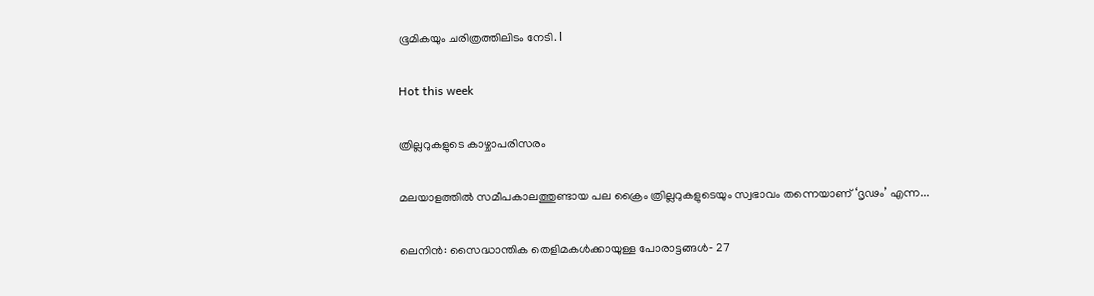ഭൂമികയും ചരിത്രത്തിലിടം നേടി. l

Hot this week

ത്രില്ലറുകളുടെ കാഴ്ചാപരിസരം

മലയാളത്തിൽ സമീപകാലത്തുണ്ടായ പല ക്രൈം ത്രില്ലറുകളുടെയും സ്വഭാവം തന്നെയാണ്‌ ‘ദൃഢം’ എന്ന...

ലെനിൻ: സൈദ്ധാന്തിക തെളിമകൾക്കായുള്ള പോരാട്ടങ്ങൾ‐ 27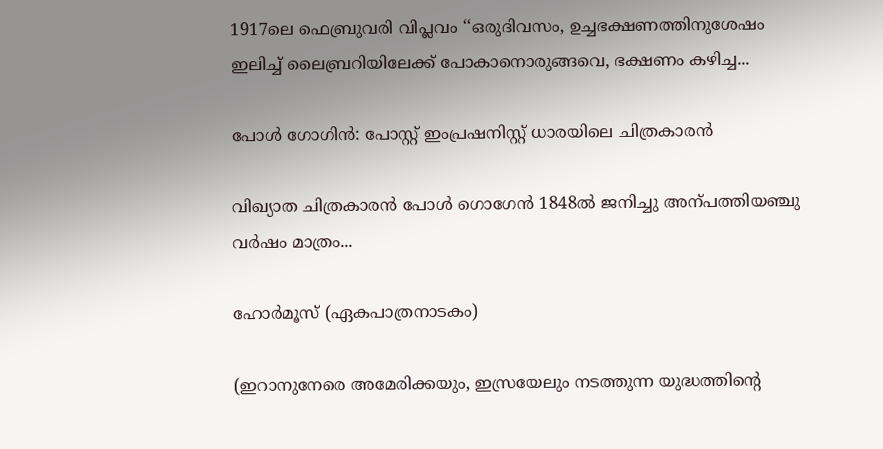1917ലെ ഫെബ്രുവരി വിപ്ലവം ‘‘ഒരുദിവസം, ഉച്ചഭക്ഷണത്തിനുശേഷം ഇലിച്ച്‌ ലൈബ്രറിയിലേക്ക്‌ പോകാനൊരുങ്ങവെ, ഭക്ഷണം കഴിച്ച...

പോൾ ഗോഗിൻ: പോസ്റ്റ്‌ ഇംപ്രഷനിസ്റ്റ്‌ ധാരയിലെ ചിത്രകാരൻ

വിഖ്യാത ചിത്രകാരൻ പോൾ ഗൊഗേൻ 1848ൽ ജനിച്ചു അന്പത്തിയഞ്ചു വർഷം മാത്രം...

ഹോർമൂസ്‌ (ഏകപാത്രനാടകം)

(ഇറാനുനേരെ അമേരിക്കയും, ഇസ്രയേലും നടത്തുന്ന യുദ്ധത്തിന്റെ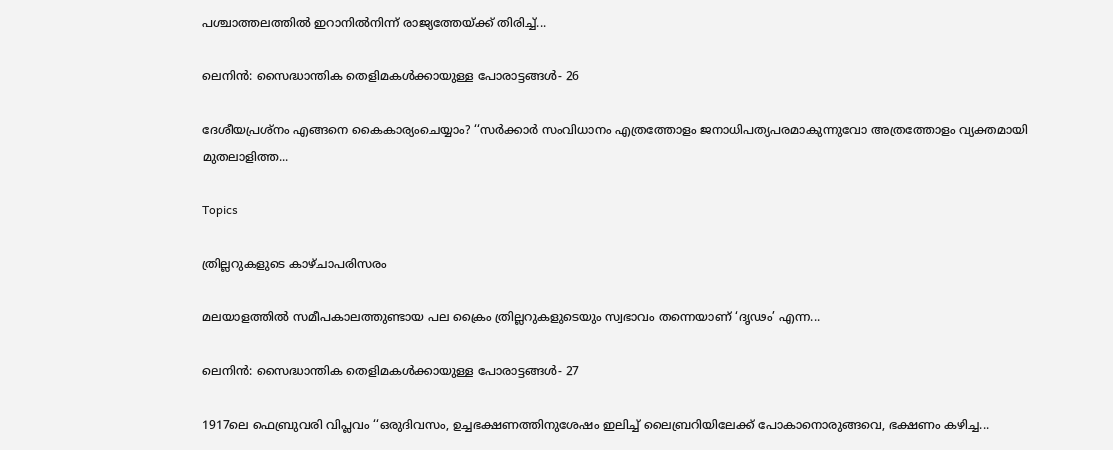പശ്ചാത്തലത്തിൽ ഇറാനിൽനിന്ന് രാജ്യത്തേയ്ക്ക് തിരിച്ച്...

ലെനിൻ: സൈദ്ധാന്തിക തെളിമകൾക്കായുള്ള പോരാട്ടങ്ങൾ‐ 26

ദേശീയപ്രശ്‌നം എങ്ങനെ കൈകാര്യംചെയ്യാം? ‘‘സർക്കാർ സംവിധാനം എത്രത്തോളം ജനാധിപത്യപരമാകുന്നുവോ അത്രത്തോളം വ്യക്തമായി മുതലാളിത്ത...

Topics

ത്രില്ലറുകളുടെ കാഴ്ചാപരിസരം

മലയാളത്തിൽ സമീപകാലത്തുണ്ടായ പല ക്രൈം ത്രില്ലറുകളുടെയും സ്വഭാവം തന്നെയാണ്‌ ‘ദൃഢം’ എന്ന...

ലെനിൻ: സൈദ്ധാന്തിക തെളിമകൾക്കായുള്ള പോരാട്ടങ്ങൾ‐ 27

1917ലെ ഫെബ്രുവരി വിപ്ലവം ‘‘ഒരുദിവസം, ഉച്ചഭക്ഷണത്തിനുശേഷം ഇലിച്ച്‌ ലൈബ്രറിയിലേക്ക്‌ പോകാനൊരുങ്ങവെ, ഭക്ഷണം കഴിച്ച...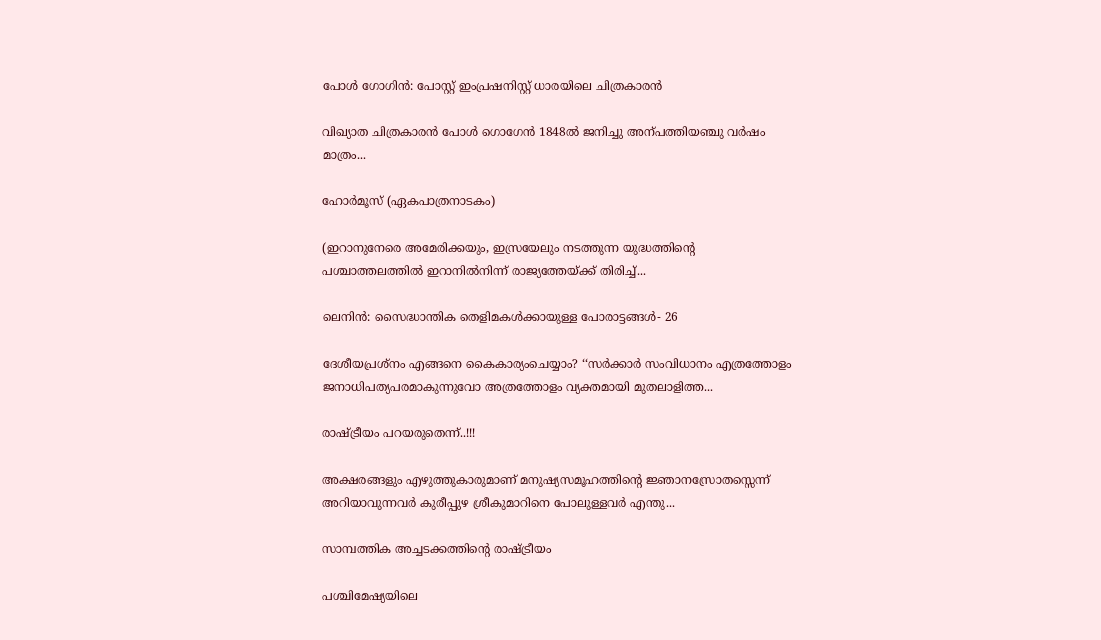പോൾ ഗോഗിൻ: പോസ്റ്റ്‌ ഇംപ്രഷനിസ്റ്റ്‌ ധാരയിലെ ചിത്രകാരൻ

വിഖ്യാത ചിത്രകാരൻ പോൾ ഗൊഗേൻ 1848ൽ ജനിച്ചു അന്പത്തിയഞ്ചു വർഷം മാത്രം...

ഹോർമൂസ്‌ (ഏകപാത്രനാടകം)

(ഇറാനുനേരെ അമേരിക്കയും, ഇസ്രയേലും നടത്തുന്ന യുദ്ധത്തിന്റെ പശ്ചാത്തലത്തിൽ ഇറാനിൽനിന്ന് രാജ്യത്തേയ്ക്ക് തിരിച്ച്...

ലെനിൻ: സൈദ്ധാന്തിക തെളിമകൾക്കായുള്ള പോരാട്ടങ്ങൾ‐ 26

ദേശീയപ്രശ്‌നം എങ്ങനെ കൈകാര്യംചെയ്യാം? ‘‘സർക്കാർ സംവിധാനം എത്രത്തോളം ജനാധിപത്യപരമാകുന്നുവോ അത്രത്തോളം വ്യക്തമായി മുതലാളിത്ത...

രാഷ്‌ട്രീയം പറയരുതെന്ന്..!!!

അക്ഷരങ്ങളും എഴുത്തുകാരുമാണ് മനുഷ്യസമൂഹത്തിന്റെ ജ്ഞാനസ്രോതസ്സെന്ന് അറിയാവുന്നവർ കുരീപ്പുഴ ശ്രീകുമാറിനെ പോലുള്ളവർ എന്തു...

സാമ്പത്തിക അച്ചടക്കത്തിന്റെ രാഷ്ട്രീയം

പശ്ചിമേഷ്യയിലെ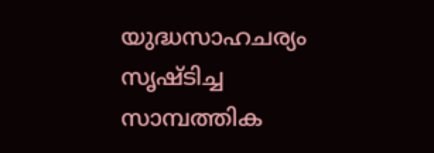യുദ്ധസാഹചര്യം സൃഷ്ടിച്ച സാമ്പത്തിക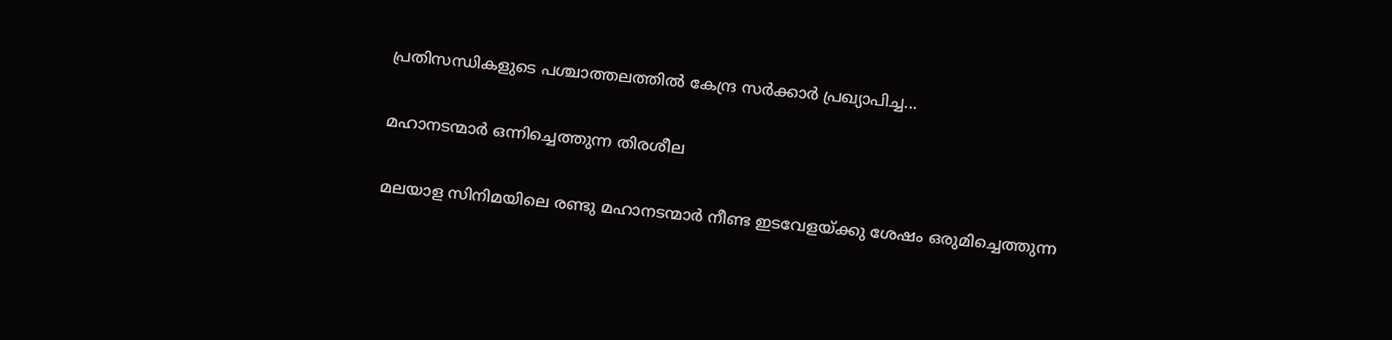പ്രതിസന്ധികളുടെ പശ്ചാത്തലത്തിൽ കേന്ദ്ര സർക്കാർ പ്രഖ്യാപിച്ച...

മഹാനടന്മാർ ഒന്നിച്ചെത്തുന്ന തിരശീല

മലയാള സിനിമയിലെ രണ്ടു മഹാനടന്മാർ നീണ്ട ഇടവേളയ്‌ക്കു ശേഷം ഒരുമിച്ചെത്തുന്ന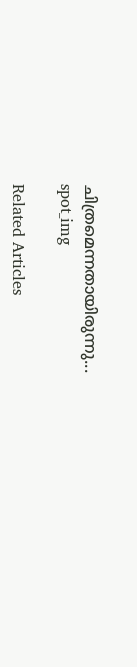ചിത്രമെന്നതായിരുന്നു...
spot_img

Related Articles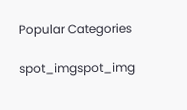Popular Categories

spot_imgspot_img